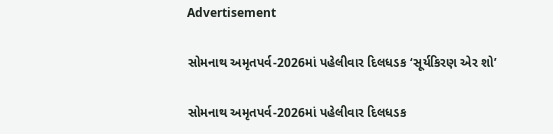Advertisement

સોમનાથ અમૃતપર્વ-2026માં પહેલીવાર દિલધડક ‘સૂર્યકિરણ એર શો’

સોમનાથ અમૃતપર્વ-2026માં પહેલીવાર દિલધડક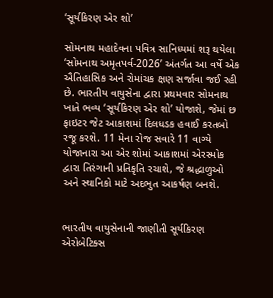‘સૂર્યકિરણ એર શો’

સોમનાથ મહાદેવના પવિત્ર સાનિધ્યમાં શરૂ થયેલા ‘સોમનાથ અમૃતપર્વ-2026’ અંતર્ગત આ વર્ષે એક ઐતિહાસિક અને રોમાંચક ક્ષણ સર્જાવા જઈ રહી છે. ભારતીય વાયુસેના દ્વારા પ્રથમવાર સોમનાથ ખાતે ભવ્ય ‘સૂર્યકિરણ એર શો’ યોજાશે, જેમાં છ ફાઇટર જેટ આકાશમાં દિલધડક હવાઈ કરતબો રજૂ કરશે. 11 મેના રોજ સવારે 11 વાગ્યે યોજાનારા આ એર શોમાં આકાશમાં એરસ્મોક દ્વારા તિરંગાની પ્રતિકૃતિ રચાશે, જે શ્રદ્ધાળુઓ અને સ્થાનિકો માટે અદભુત આકર્ષણ બનશે.


ભારતીય વાયુસેનાની જાણીતી સૂર્યકિરણ એરોબેટિક્સ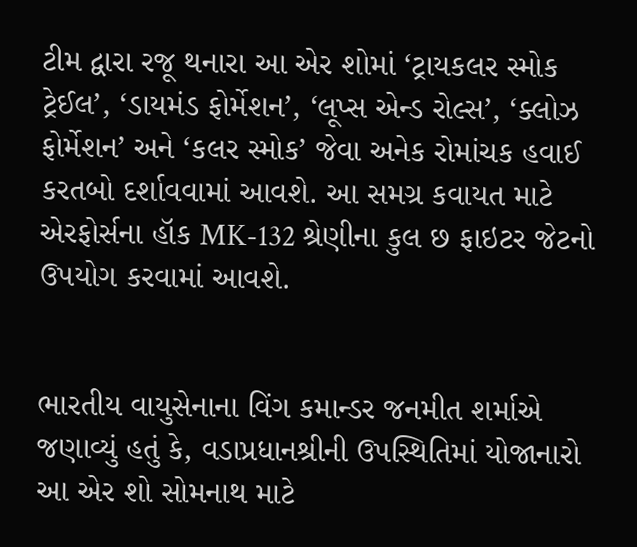ટીમ દ્વારા રજૂ થનારા આ એર શોમાં ‘ટ્રાયકલર સ્મોક ટ્રેઈલ’, ‘ડાયમંડ ફોર્મેશન’, ‘લૂપ્સ એન્ડ રોલ્સ’, ‘ક્લોઝ ફોર્મેશન’ અને ‘કલર સ્મોક’ જેવા અનેક રોમાંચક હવાઈ કરતબો દર્શાવવામાં આવશે. આ સમગ્ર કવાયત માટે એરફોર્સના હૉક MK-132 શ્રેણીના કુલ છ ફાઇટર જેટનો ઉપયોગ કરવામાં આવશે.


ભારતીય વાયુસેનાના વિંગ કમાન્ડર જનમીત શર્માએ જણાવ્યું હતું કે, વડાપ્રધાનશ્રીની ઉપસ્થિતિમાં યોજાનારો આ એર શો સોમનાથ માટે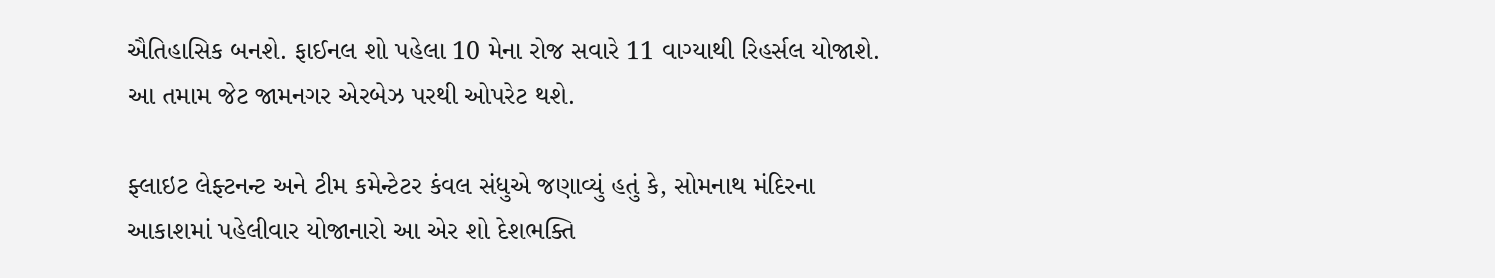ઐતિહાસિક બનશે. ફાઈનલ શો પહેલા 10 મેના રોજ સવારે 11 વાગ્યાથી રિહર્સલ યોજાશે. આ તમામ જેટ જામનગર એરબેઝ પરથી ઓપરેટ થશે.

ફ્લાઇટ લેફ્ટનન્ટ અને ટીમ કમેન્ટેટર કંવલ સંધુએ જણાવ્યું હતું કે, સોમનાથ મંદિરના આકાશમાં પહેલીવાર યોજાનારો આ એર શો દેશભક્તિ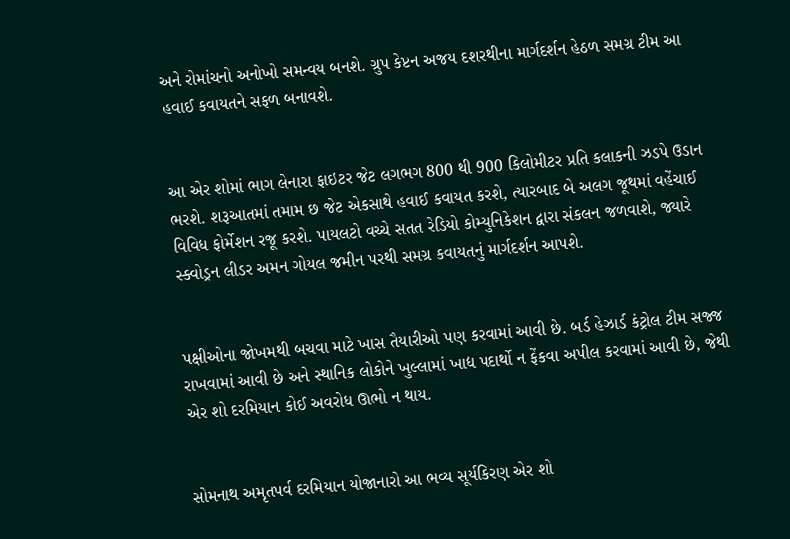અને રોમાંચનો અનોખો સમન્વય બનશે. ગ્રુપ કેપ્ટન અજય દશરથીના માર્ગદર્શન હેઠળ સમગ્ર ટીમ આ હવાઈ કવાયતને સફળ બનાવશે.


આ એર શોમાં ભાગ લેનારા ફાઇટર જેટ લગભગ 800 થી 900 કિલોમીટર પ્રતિ કલાકની ઝડપે ઉડાન ભરશે. શરૂઆતમાં તમામ છ જેટ એકસાથે હવાઈ કવાયત કરશે, ત્યારબાદ બે અલગ જૂથમાં વહેંચાઈ વિવિધ ફોર્મેશન રજૂ કરશે. પાયલટો વચ્ચે સતત રેડિયો કોમ્યુનિકેશન દ્વારા સંકલન જળવાશે, જ્યારે સ્ક્વોડ્રન લીડર અમન ગોયલ જમીન પરથી સમગ્ર કવાયતનું માર્ગદર્શન આપશે.


પક્ષીઓના જોખમથી બચવા માટે ખાસ તૈયારીઓ પણ કરવામાં આવી છે. બર્ડ હેઝાર્ડ કંટ્રોલ ટીમ સજ્જ રાખવામાં આવી છે અને સ્થાનિક લોકોને ખુલ્લામાં ખાદ્ય પદાર્થો ન ફેંકવા અપીલ કરવામાં આવી છે, જેથી એર શો દરમિયાન કોઈ અવરોધ ઊભો ન થાય.


સોમનાથ અમૃતપર્વ દરમિયાન યોજાનારો આ ભવ્ય સૂર્યકિરણ એર શો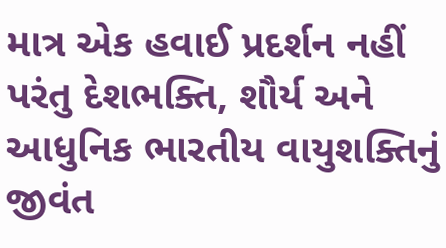માત્ર એક હવાઈ પ્રદર્શન નહીં પરંતુ દેશભક્તિ, શૌર્ય અને આધુનિક ભારતીય વાયુશક્તિનું જીવંત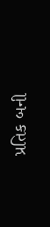પ્રતિક બની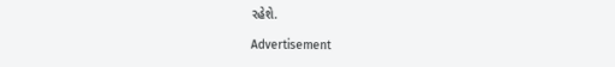રહેશે.

Advertisement